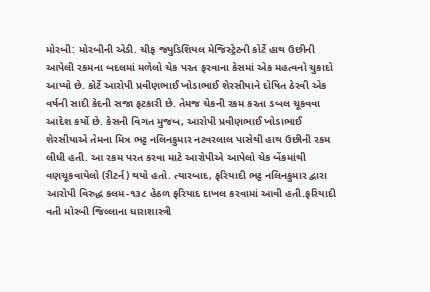મોરબી: મોરબીની એડી. ચીફ જ્યુડિશિયલ મેજિસ્ટ્રેટની કોર્ટે હાથ ઉછીની આપેલી રકમના બદલમાં મળેલો ચેક પરત ફરવાના કેસમાં એક મહત્વનો ચુકાદો આપ્યો છે. કોર્ટે આરોપી પ્રવીણભાઈ ખોડાભાઈ શેરસીયાને દોષિત ઠેરવી એક વર્ષની સાદી કેદની સજા ફટકારી છે. તેમજ ચેકની રકમ કરતા ડબલ ચૂકવવા આદેશ કર્યો છે. કેસની વિગત મુજબ, આરોપી પ્રવીણભાઈ ખોડાભાઈ શેરસીયાએ તેમના મિત્ર ભટ્ટ નલિનકુમાર નટવરલાલ પાસેથી હાથ ઉછીની રકમ લીધી હતી. આ રકમ પરત કરવા માટે આરોપીએ આપેલો ચેક બેંકમાંથી વણચૂકવાયેલો (રીટર્ન) થયો હતો. ત્યારબાદ, ફરિયાદી ભટ્ટ નલિનકુમાર દ્વારા આરોપી વિરુદ્ધ કલમ-૧૩૮ હેઠળ ફરિયાદ દાખલ કરવામાં આવી હતી.ફરિયાદી વતી મોરબી જિલ્લાના ધારાશાસ્ત્રી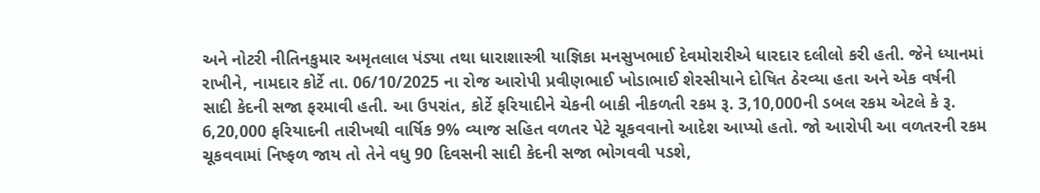અને નોટરી નીતિનકુમાર અમૃતલાલ પંડ્યા તથા ધારાશાસ્ત્રી યાજ્ઞિકા મનસુખભાઈ દેવમોરારીએ ધારદાર દલીલો કરી હતી. જેને ધ્યાનમાં રાખીને, નામદાર કોર્ટે તા. 06/10/2025 ના રોજ આરોપી પ્રવીણભાઈ ખોડાભાઈ શેરસીયાને દોષિત ઠેરવ્યા હતા અને એક વર્ષની સાદી કેદની સજા ફરમાવી હતી. આ ઉપરાંત, કોર્ટે ફરિયાદીને ચેકની બાકી નીકળતી રકમ રૂ. 3,10,000ની ડબલ રકમ એટલે કે રૂ. 6,20,000 ફરિયાદની તારીખથી વાર્ષિક 9% વ્યાજ સહિત વળતર પેટે ચૂકવવાનો આદેશ આપ્યો હતો. જો આરોપી આ વળતરની રકમ ચૂકવવામાં નિષ્ફળ જાય તો તેને વધુ 90 દિવસની સાદી કેદની સજા ભોગવવી પડશે,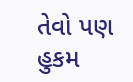તેવો પણ હુકમ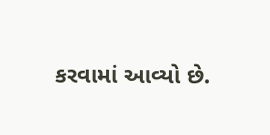કરવામાં આવ્યો છે.